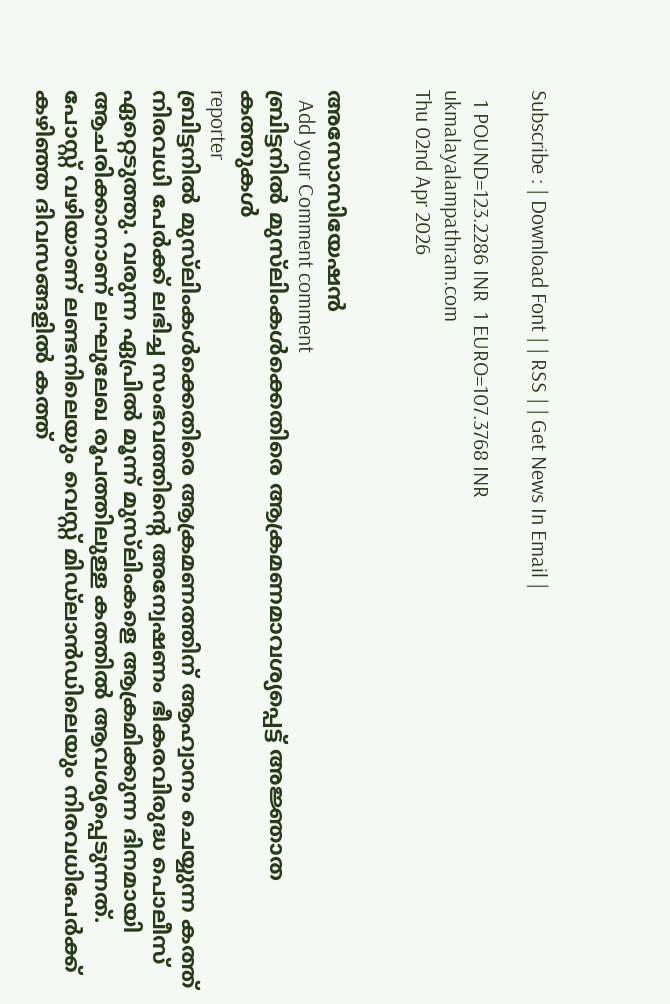Subscribe : | Download Font | | RSS | | Get News In Email |

  1 POUND=123.2286 INR  1 EURO=107.3768 INR
ukmalayalampathram.com
Thu 02nd Apr 2026


അസോസിയേഷന്‍
  Add your Comment comment
ബ്രിട്ടനില്‍ മുസ്‌ലിംകള്‍ക്കെതിരെ ആക്രമണമാവശ്യപ്പെട്ട് അജ്ഞാത കത്തുകള്‍
reporter
ബ്രിട്ടനില്‍ മുസ്‌ലിംകള്‍ക്കെതിരെ ആക്രമണത്തിന് ആഹ്വാനം ചെയ്യുന്ന കത്ത് നിരവധി പേര്‍ക്ക് ലഭിച്ച സംഭവത്തിന്റെ അന്വേഷണം ഭീകരവിരുദ്ധ പൊലീസ് ഏറ്റെടുത്തു. വരുന്ന ഏപ്രില്‍ മൂന്ന് മുസ്‌ലിംകളെ ആക്രമിക്കുന്ന ദിനമായി ആചരിക്കാനാണ് ലഘുലേഖ രൂപത്തിലുള്ള കത്തില്‍ ആവശ്യപ്പെടുന്നത്. പോസ്റ്റ് വഴിയാണ് ലണ്ടനിലെയും വെസ്റ്റ് മിഡ്‌ലാന്‍ഡിലെയും നിരവധിപേര്‍ക്ക് കഴിഞ്ഞ ദിവസങ്ങളില്‍ കത്ത്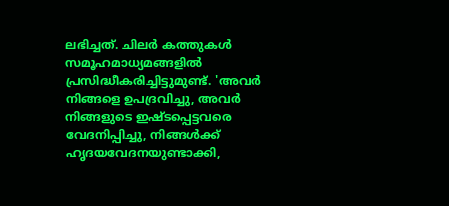ലഭിച്ചത്. ചിലര്‍ കത്തുകള്‍ സമൂഹമാധ്യമങ്ങളില്‍ പ്രസിദ്ധീകരിച്ചിട്ടുമുണ്ട്. 'അവര്‍ നിങ്ങളെ ഉപദ്രവിച്ചു, അവര്‍ നിങ്ങളുടെ ഇഷ്ടപ്പെട്ടവരെ വേദനിപ്പിച്ചു, നിങ്ങള്‍ക്ക് ഹൃദയവേദനയുണ്ടാക്കി,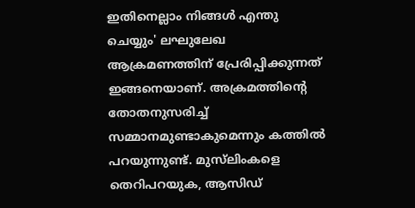ഇതിനെല്ലാം നിങ്ങള്‍ എന്തു ചെയ്യും' ലഘുലേഖ ആക്രമണത്തിന് പ്രേരിപ്പിക്കുന്നത് ഇങ്ങനെയാണ്. അക്രമത്തിന്റെ തോതനുസരിച്ച് സമ്മാനമുണ്ടാകുമെന്നും കത്തില്‍ പറയുന്നുണ്ട്. മുസ്‌ലിംകളെ തെറിപറയുക, ആസിഡ്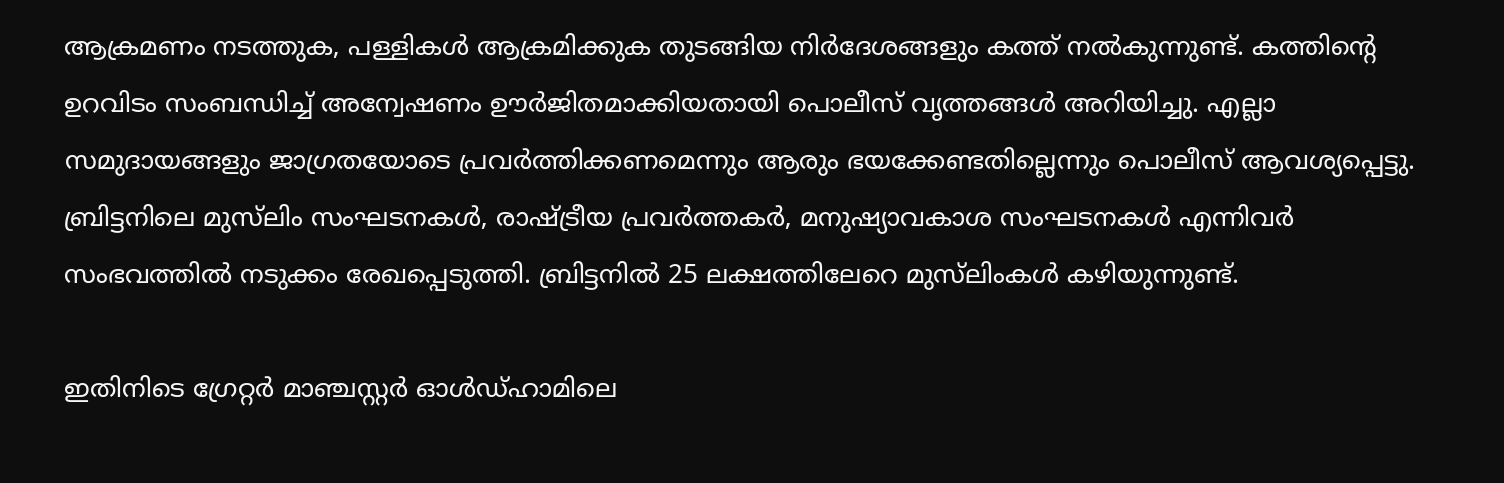ആക്രമണം നടത്തുക, പള്ളികള്‍ ആക്രമിക്കുക തുടങ്ങിയ നിര്‍ദേശങ്ങളും കത്ത് നല്‍കുന്നുണ്ട്. കത്തിന്റെ ഉറവിടം സംബന്ധിച്ച് അന്വേഷണം ഊര്‍ജിതമാക്കിയതായി പൊലീസ് വൃത്തങ്ങള്‍ അറിയിച്ചു. എല്ലാ സമുദായങ്ങളും ജാഗ്രതയോടെ പ്രവര്‍ത്തിക്കണമെന്നും ആരും ഭയക്കേണ്ടതില്ലെന്നും പൊലീസ് ആവശ്യപ്പെട്ടു. ബ്രിട്ടനിലെ മുസ്‌ലിം സംഘടനകള്‍, രാഷ്ട്രീയ പ്രവര്‍ത്തകര്‍, മനുഷ്യാവകാശ സംഘടനകള്‍ എന്നിവര്‍ സംഭവത്തില്‍ നടുക്കം രേഖപ്പെടുത്തി. ബ്രിട്ടനില്‍ 25 ലക്ഷത്തിലേറെ മുസ്‌ലിംകള്‍ കഴിയുന്നുണ്ട്.

ഇതിനിടെ ഗ്രേറ്റര്‍ മാഞ്ചസ്റ്റര്‍ ഓള്‍ഡ്ഹാമിലെ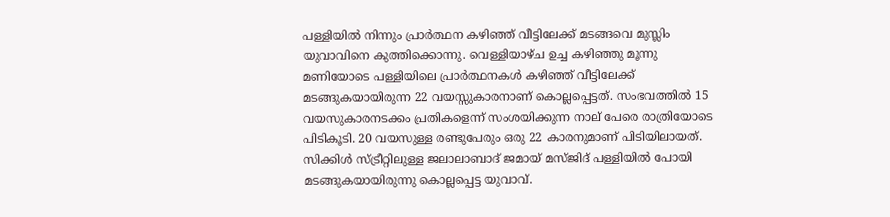പള്ളിയില്‍ നിന്നും പ്രാര്‍ത്ഥന കഴിഞ്ഞ് വീട്ടിലേക്ക് മടങ്ങവെ മുസ്ലിം യുവാവിനെ കുത്തിക്കൊന്നു. വെള്ളിയാഴ്ച ഉച്ച കഴിഞ്ഞു മൂന്നു മണിയോടെ പള്ളിയിലെ പ്രാര്‍ത്ഥനകള്‍ കഴിഞ്ഞ് വീട്ടിലേക്ക് മടങ്ങുകയായിരുന്ന 22 വയസ്സുകാരനാണ് കൊല്ലപ്പെട്ടത്. സംഭവത്തില്‍ 15 വയസുകാരനടക്കം പ്രതികളെന്ന് സംശയിക്കുന്ന നാല് പേരെ രാത്രിയോടെ പിടികൂടി. 20 വയസുള്ള രണ്ടുപേരും ഒരു 22 കാരനുമാണ് പിടിയിലായത്. സിക്കിള്‍ സ്ട്രീറ്റിലുള്ള ജലാലാബാദ് ജമായ് മസ്ജിദ് പള്ളിയില്‍ പോയി മടങ്ങുകയായിരുന്നു കൊല്ലപ്പെട്ട യുവാവ്.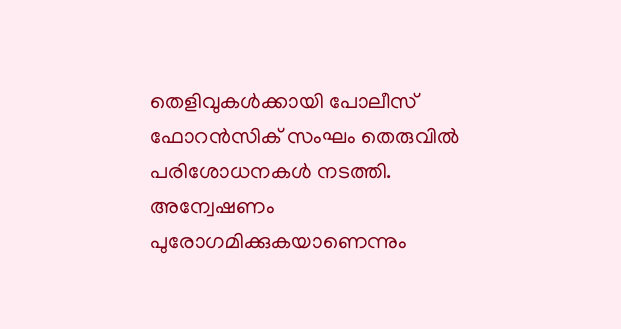തെളിവുകള്‍ക്കായി പോലീസ് ഫോറന്‍സിക് സംഘം തെരുവില്‍ പരിശോധനകള്‍ നടത്തി. അന്വേഷണം പുരോഗമിക്കുകയാണെന്നും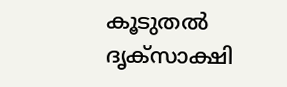കൂടുതല്‍ ദൃക്സാക്ഷി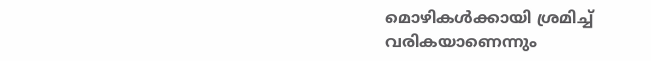മൊഴികള്‍ക്കായി ശ്രമിച്ച് വരികയാണെന്നും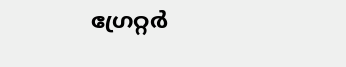ഗ്രേറ്റര്‍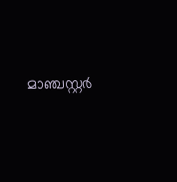മാഞ്ചസ്റ്റര്‍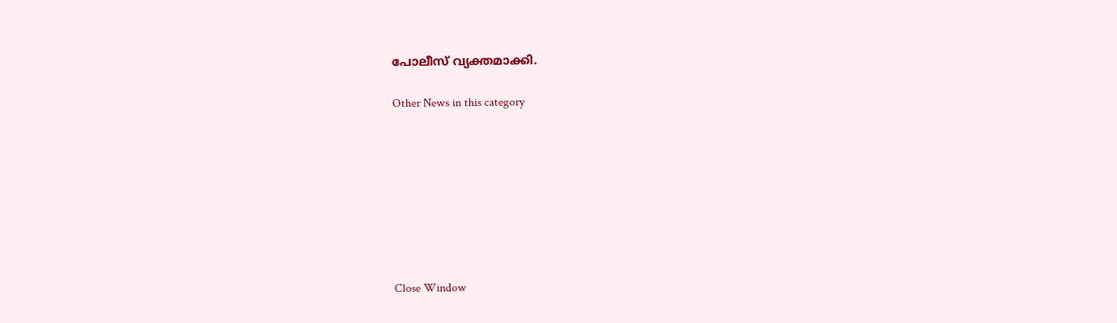പോലീസ് വ്യക്തമാക്കി.

Other News in this category








Close Window